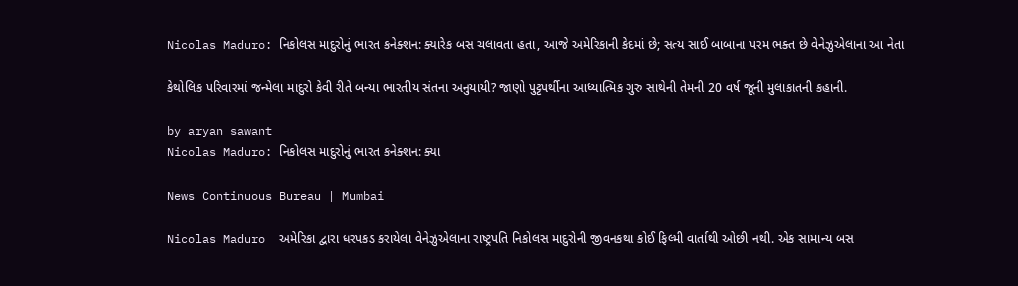Nicolas Maduro: નિકોલસ માદુરોનું ભારત કનેક્શન: ક્યારેક બસ ચલાવતા હતા, આજે અમેરિકાની કેદમાં છે; સત્ય સાઈ બાબાના પરમ ભક્ત છે વેનેઝુએલાના આ નેતા

કેથોલિક પરિવારમાં જન્મેલા માદુરો કેવી રીતે બન્યા ભારતીય સંતના અનુયાયી? જાણો પુટ્ટપર્થીના આધ્યાત્મિક ગુરુ સાથેની તેમની 20 વર્ષ જૂની મુલાકાતની કહાની.

by aryan sawant
Nicolas Maduro: નિકોલસ માદુરોનું ભારત કનેક્શન: ક્યા

News Continuous Bureau | Mumbai

Nicolas Maduro  અમેરિકા દ્વારા ધરપકડ કરાયેલા વેનેઝુએલાના રાષ્ટ્રપતિ નિકોલસ માદુરોની જીવનકથા કોઈ ફિલ્મી વાર્તાથી ઓછી નથી. એક સામાન્ય બસ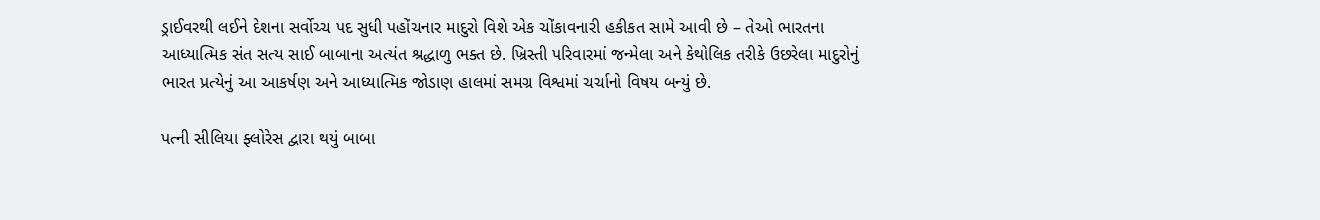ડ્રાઈવરથી લઈને દેશના સર્વોચ્ચ પદ સુધી પહોંચનાર માદુરો વિશે એક ચોંકાવનારી હકીકત સામે આવી છે – તેઓ ભારતના આધ્યાત્મિક સંત સત્ય સાઈ બાબાના અત્યંત શ્રદ્ધાળુ ભક્ત છે. ખ્રિસ્તી પરિવારમાં જન્મેલા અને કેથોલિક તરીકે ઉછરેલા માદુરોનું ભારત પ્રત્યેનું આ આકર્ષણ અને આધ્યાત્મિક જોડાણ હાલમાં સમગ્ર વિશ્વમાં ચર્ચાનો વિષય બન્યું છે.

પત્ની સીલિયા ફ્લોરેસ દ્વારા થયું બાબા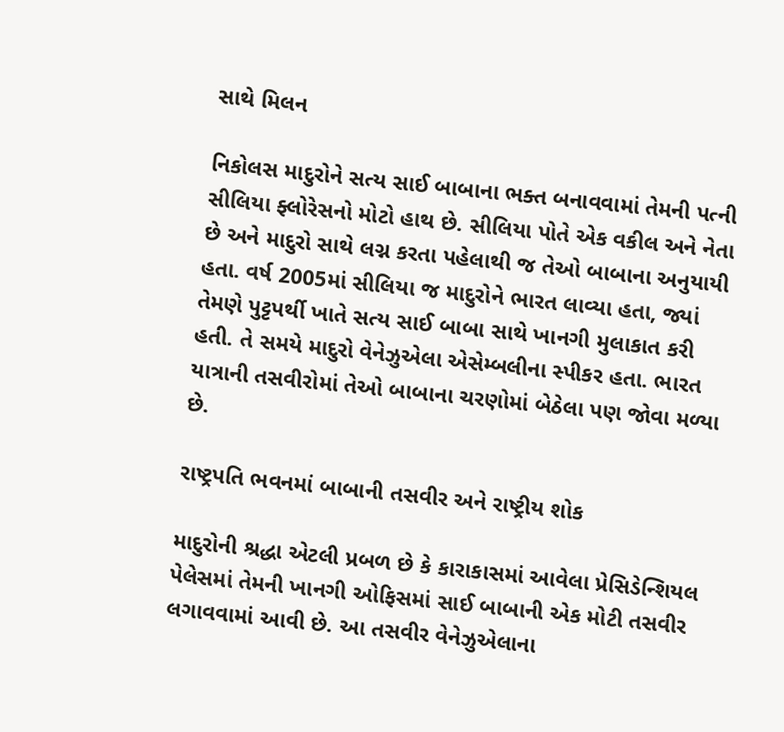સાથે મિલન

નિકોલસ માદુરોને સત્ય સાઈ બાબાના ભક્ત બનાવવામાં તેમની પત્ની સીલિયા ફ્લોરેસનો મોટો હાથ છે. સીલિયા પોતે એક વકીલ અને નેતા છે અને માદુરો સાથે લગ્ન કરતા પહેલાથી જ તેઓ બાબાના અનુયાયી હતા. વર્ષ 2005માં સીલિયા જ માદુરોને ભારત લાવ્યા હતા, જ્યાં તેમણે પુટ્ટપર્થી ખાતે સત્ય સાઈ બાબા સાથે ખાનગી મુલાકાત કરી હતી. તે સમયે માદુરો વેનેઝુએલા એસેમ્બલીના સ્પીકર હતા. ભારત યાત્રાની તસવીરોમાં તેઓ બાબાના ચરણોમાં બેઠેલા પણ જોવા મળ્યા છે.

રાષ્ટ્રપતિ ભવનમાં બાબાની તસવીર અને રાષ્ટ્રીય શોક

માદુરોની શ્રદ્ધા એટલી પ્રબળ છે કે કારાકાસમાં આવેલા પ્રેસિડેન્શિયલ પેલેસમાં તેમની ખાનગી ઓફિસમાં સાઈ બાબાની એક મોટી તસવીર લગાવવામાં આવી છે. આ તસવીર વેનેઝુએલાના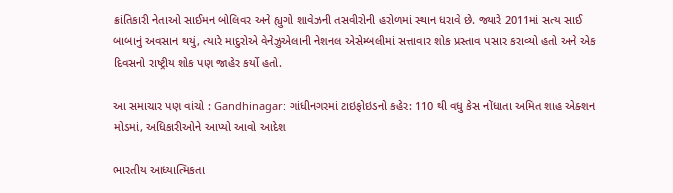ક્રાંતિકારી નેતાઓ સાઈમન બોલિવર અને હ્યુગો શાવેઝની તસવીરોની હરોળમાં સ્થાન ધરાવે છે. જ્યારે 2011માં સત્ય સાઈ બાબાનું અવસાન થયું, ત્યારે માદુરોએ વેનેઝુએલાની નેશનલ એસેમ્બલીમાં સત્તાવાર શોક પ્રસ્તાવ પસાર કરાવ્યો હતો અને એક દિવસનો રાષ્ટ્રીય શોક પણ જાહેર કર્યો હતો.

આ સમાચાર પણ વાંચો : Gandhinagar: ગાંધીનગરમાં ટાઇફોઇડનો કહેર: 110 થી વધુ કેસ નોંધાતા અમિત શાહ એક્શન મોડમાં, અધિકારીઓને આપ્યો આવો આદેશ

ભારતીય આધ્યાત્મિકતા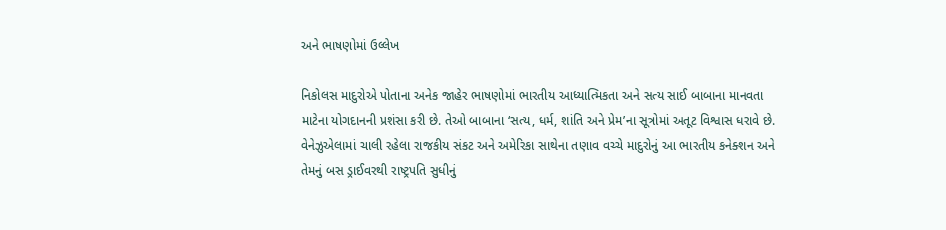અને ભાષણોમાં ઉલ્લેખ

નિકોલસ માદુરોએ પોતાના અનેક જાહેર ભાષણોમાં ભારતીય આધ્યાત્મિકતા અને સત્ય સાઈ બાબાના માનવતા માટેના યોગદાનની પ્રશંસા કરી છે. તેઓ બાબાના ‘સત્ય, ધર્મ, શાંતિ અને પ્રેમ’ના સૂત્રોમાં અતૂટ વિશ્વાસ ધરાવે છે. વેનેઝુએલામાં ચાલી રહેલા રાજકીય સંકટ અને અમેરિકા સાથેના તણાવ વચ્ચે માદુરોનું આ ભારતીય કનેક્શન અને તેમનું બસ ડ્રાઈવરથી રાષ્ટ્રપતિ સુધીનું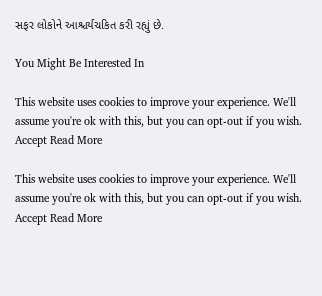સફર લોકોને આશ્ચર્યચકિત કરી રહ્યું છે.

You Might Be Interested In

This website uses cookies to improve your experience. We'll assume you're ok with this, but you can opt-out if you wish. Accept Read More

This website uses cookies to improve your experience. We'll assume you're ok with this, but you can opt-out if you wish. Accept Read More